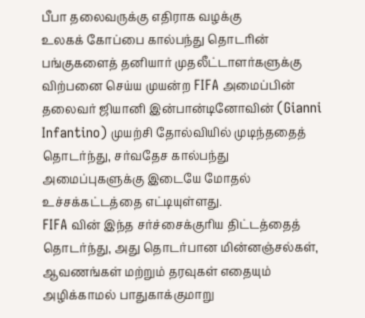பீபா தலைவருக்கு எதிராக வழக்கு
உலகக் கோப்பை கால்பந்து தொடரின் பங்குகளைத் தனியார் முதலீட்டாளர்களுக்கு விற்பனை செய்ய முயன்ற FIFA அமைப்பின் தலைவர் ஜியானி இன்பான்டினோவின் (Gianni Infantino) முயற்சி தோல்வியில் முடிந்ததைத் தொடர்ந்து, சர்வதேச கால்பந்து அமைப்புகளுக்கு இடையே மோதல் உச்சக்கட்டத்தை எட்டியுள்ளது.
FIFA வின் இந்த சர்ச்சைக்குரிய திட்டத்தைத் தொடர்ந்து, அது தொடர்பான மின்னஞ்சல்கள், ஆவணங்கள் மற்றும் தரவுகள் எதையும் அழிக்காமல் பாதுகாக்குமாறு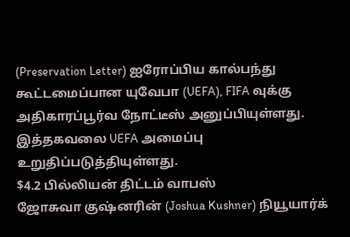(Preservation Letter) ஐரோப்பிய கால்பந்து கூட்டமைப்பான யுவேபா (UEFA), FIFA வுக்கு அதிகாரப்பூர்வ நோட்டீஸ் அனுப்பியுள்ளது.
இத்தகவலை UEFA அமைப்பு உறுதிப்படுத்தியுள்ளது.
$4.2 பில்லியன் திட்டம் வாபஸ்
ஜோசுவா குஷ்னரின் (Joshua Kushner) நியூயார்க்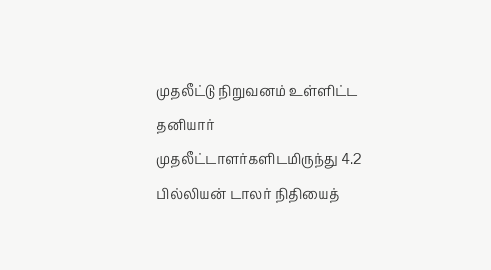முதலீட்டு நிறுவனம் உள்ளிட்ட தனியார் முதலீட்டாளர்களிடமிருந்து 4.2 பில்லியன் டாலர் நிதியைத்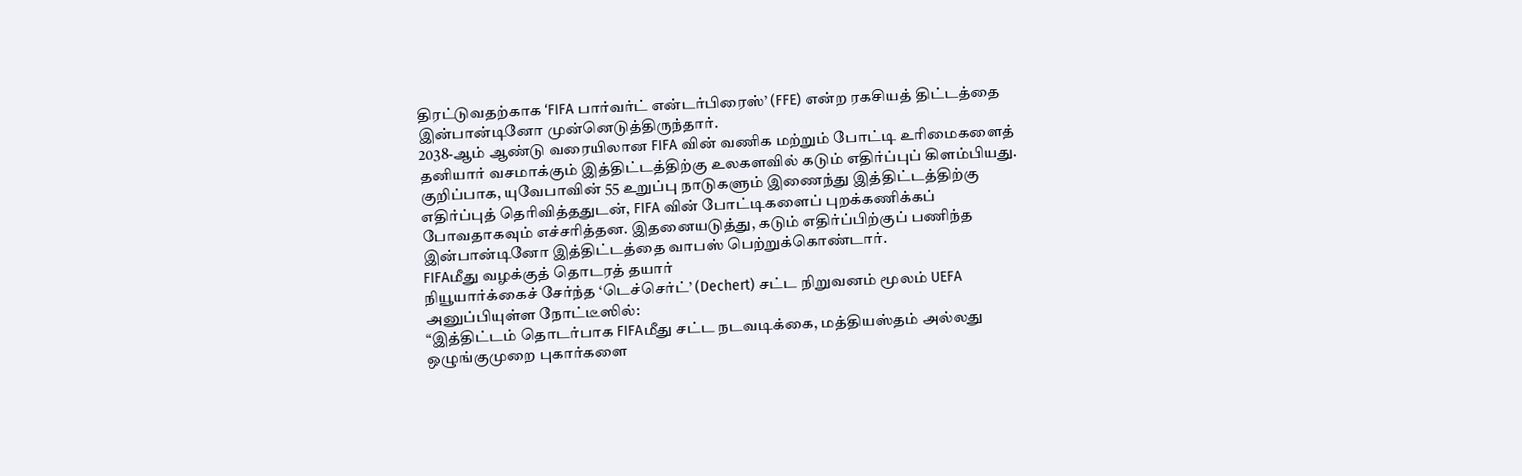திரட்டுவதற்காக ‘FIFA பார்வர்ட் என்டர்பிரைஸ்’ (FFE) என்ற ரகசியத் திட்டத்தை இன்பான்டினோ முன்னெடுத்திருந்தார்.
2038-ஆம் ஆண்டு வரையிலான FIFA வின் வணிக மற்றும் போட்டி உரிமைகளைத் தனியார் வசமாக்கும் இத்திட்டத்திற்கு உலகளவில் கடும் எதிர்ப்புப் கிளம்பியது.
குறிப்பாக, யுவேபாவின் 55 உறுப்பு நாடுகளும் இணைந்து இத்திட்டத்திற்கு எதிர்ப்புத் தெரிவித்ததுடன், FIFA வின் போட்டிகளைப் புறக்கணிக்கப் போவதாகவும் எச்சரித்தன. இதனையடுத்து, கடும் எதிர்ப்பிற்குப் பணிந்த இன்பான்டினோ இத்திட்டத்தை வாபஸ் பெற்றுக்கொண்டார்.
FIFAமீது வழக்குத் தொடரத் தயார்
நியூயார்க்கைச் சேர்ந்த ‘டெச்செர்ட்’ (Dechert) சட்ட நிறுவனம் மூலம் UEFA அனுப்பியுள்ள நோட்டீஸில்:
“இத்திட்டம் தொடர்பாக FIFAமீது சட்ட நடவடிக்கை, மத்தியஸ்தம் அல்லது ஒழுங்குமுறை புகார்களை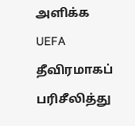அளிக்க UEFA தீவிரமாகப் பரிசீலித்து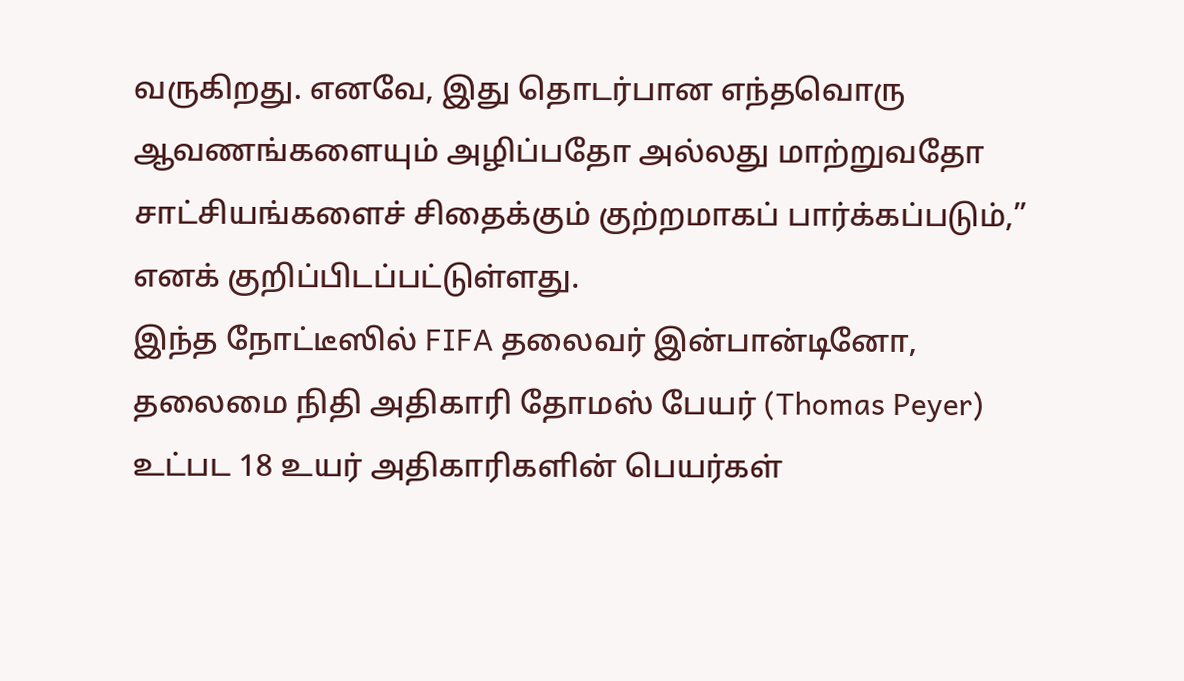வருகிறது. எனவே, இது தொடர்பான எந்தவொரு ஆவணங்களையும் அழிப்பதோ அல்லது மாற்றுவதோ சாட்சியங்களைச் சிதைக்கும் குற்றமாகப் பார்க்கப்படும்,” எனக் குறிப்பிடப்பட்டுள்ளது.
இந்த நோட்டீஸில் FIFA தலைவர் இன்பான்டினோ, தலைமை நிதி அதிகாரி தோமஸ் பேயர் (Thomas Peyer) உட்பட 18 உயர் அதிகாரிகளின் பெயர்கள்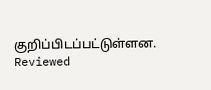குறிப்பிடப்பட்டுள்ளன.
Reviewed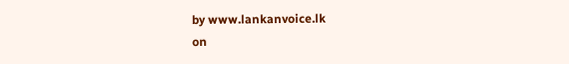by www.lankanvoice.lk
on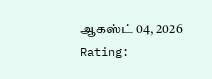ஆகஸ்ட் 04, 2026
Rating: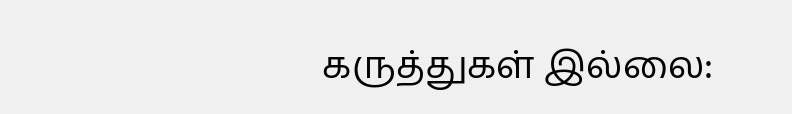கருத்துகள் இல்லை: